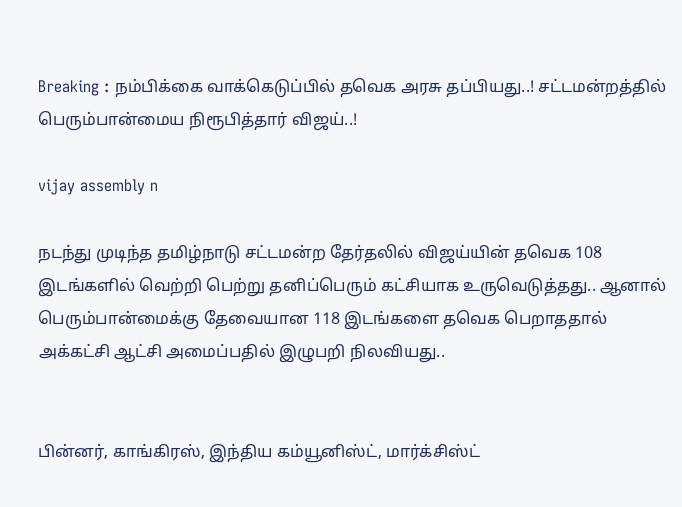Breaking : நம்பிக்கை வாக்கெடுப்பில் தவெக அரசு தப்பியது..! சட்டமன்றத்தில் பெரும்பான்மைய நிரூபித்தார் விஜய்..!

vijay assembly n

நடந்து முடிந்த தமிழ்நாடு சட்டமன்ற தேர்தலில் விஜய்யின் தவெக 108 இடங்களில் வெற்றி பெற்று தனிப்பெரும் கட்சியாக உருவெடுத்தது.. ஆனால் பெரும்பான்மைக்கு தேவையான 118 இடங்களை தவெக பெறாததால் அக்கட்சி ஆட்சி அமைப்பதில் இழுபறி நிலவியது..


பின்னர், காங்கிரஸ், இந்திய கம்யூனிஸ்ட், மார்க்சிஸ்ட்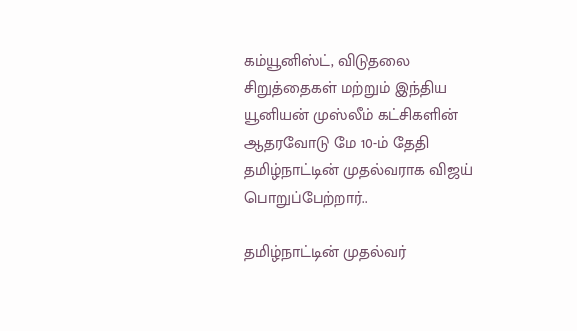கம்யூனிஸ்ட், விடுதலை சிறுத்தைகள் மற்றும் இந்திய யூனியன் முஸ்லீம் கட்சிகளின் ஆதரவோடு மே 10-ம் தேதி தமிழ்நாட்டின் முதல்வராக விஜய் பொறுப்பேற்றார்..

தமிழ்நாட்டின் முதல்வர்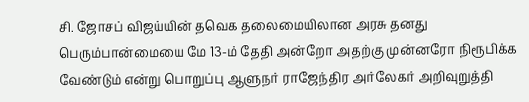சி. ஜோசப் விஜய்யின் தவெக தலைமையிலான அரசு தனது பெரும்பான்மையை மே 13-ம் தேதி அன்றோ அதற்கு முன்னரோ நிரூபிக்க வேண்டும் என்று பொறுப்பு ஆளுநர் ராஜேந்திர அர்லேகர் அறிவுறுத்தி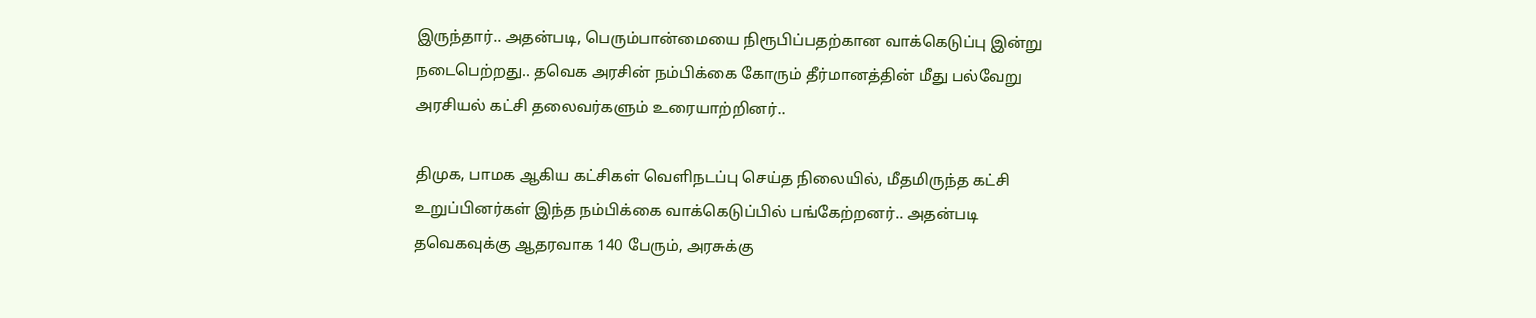இருந்தார்.. அதன்படி, பெரும்பான்மையை நிரூபிப்பதற்கான வாக்கெடுப்பு இன்று நடைபெற்றது.. தவெக அரசின் நம்பிக்கை கோரும் தீர்மானத்தின் மீது பல்வேறு அரசியல் கட்சி தலைவர்களும் உரையாற்றினர்..

திமுக, பாமக ஆகிய கட்சிகள் வெளிநடப்பு செய்த நிலையில், மீதமிருந்த கட்சி உறுப்பினர்கள் இந்த நம்பிக்கை வாக்கெடுப்பில் பங்கேற்றனர்.. அதன்படி தவெகவுக்கு ஆதரவாக 140 பேரும், அரசுக்கு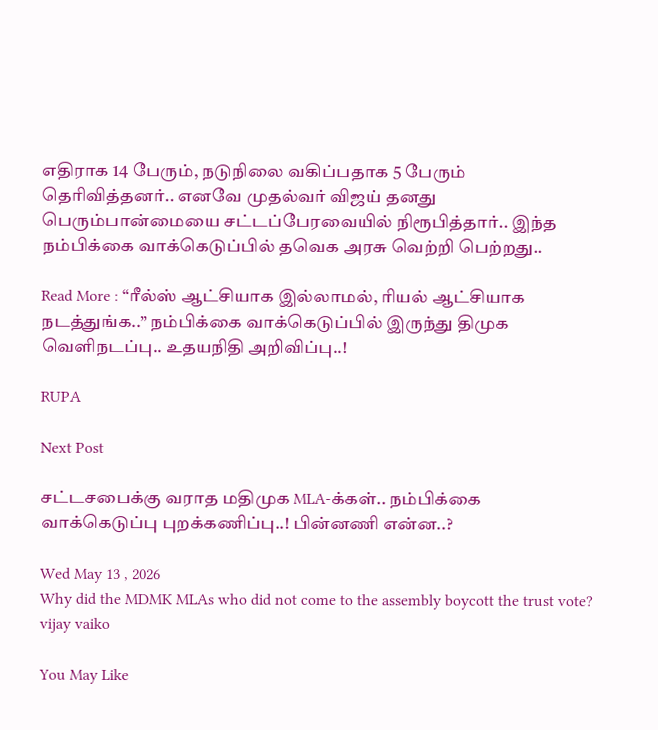எதிராக 14 பேரும், நடுநிலை வகிப்பதாக 5 பேரும் தெரிவித்தனர்.. எனவே முதல்வர் விஜய் தனது பெரும்பான்மையை சட்டப்பேரவையில் நிரூபித்தார்.. இந்த நம்பிக்கை வாக்கெடுப்பில் தவெக அரசு வெற்றி பெற்றது..

Read More : “ரீல்ஸ் ஆட்சியாக இல்லாமல், ரியல் ஆட்சியாக நடத்துங்க..” நம்பிக்கை வாக்கெடுப்பில் இருந்து திமுக வெளிநடப்பு.. உதயநிதி அறிவிப்பு..!

RUPA

Next Post

சட்டசபைக்கு வராத மதிமுக MLA-க்கள்.. நம்பிக்கை வாக்கெடுப்பு புறக்கணிப்பு..! பின்னணி என்ன..?

Wed May 13 , 2026
Why did the MDMK MLAs who did not come to the assembly boycott the trust vote?
vijay vaiko

You May Like